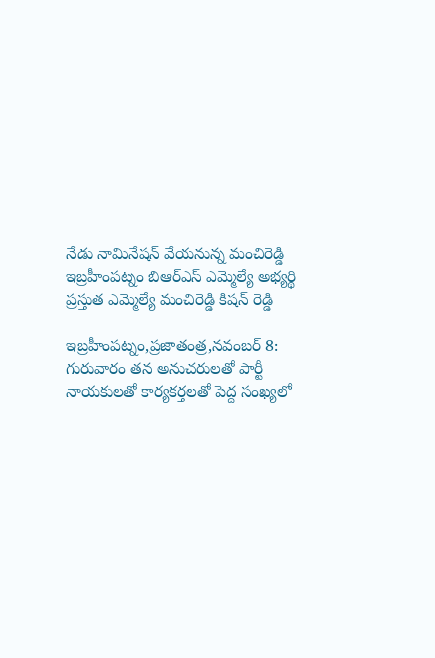నేడు నామినేషన్ వేయనున్న మంచిరెడ్డి ఇబ్రహీంపట్నం బిఆర్ఎస్ ఎమ్మెల్యే అభ్యర్థి ప్రస్తుత ఎమ్మెల్యే మంచిరెడ్డి కిషన్ రెడ్డి

ఇబ్రహీంపట్నం,ప్రజాతంత్ర,నవంబర్ 8: గురువారం తన అనుచరులతో పార్టీ నాయకులతో కార్యకర్తలతో పెద్ద సంఖ్యలో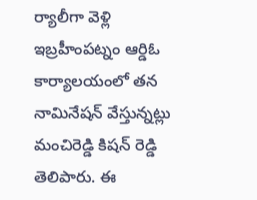ర్యాలీగా వెళ్లి ఇబ్రహీంపట్నం ఆర్డిఓ కార్యాలయంలో తన నామినేషన్ వేస్తున్నట్లు మంచిరెడ్డి కిషన్ రెడ్డి తెలిపారు. ఈ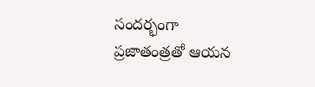సందర్భంగా ప్రజాతంత్రతో ఆయన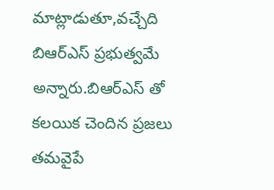మాట్లాడుతూ,వచ్చేది బిఆర్ఎస్ ప్రభుత్వమే అన్నారు.బిఆర్ఎస్ తో కలయిక చెందిన ప్రజలు తమవైపే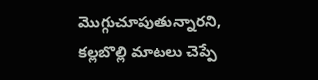మొగ్గుచూపుతున్నారని, కల్లబొల్లి మాటలు చెప్పే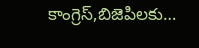కాంగ్రెస్,బిజెపిలకు…